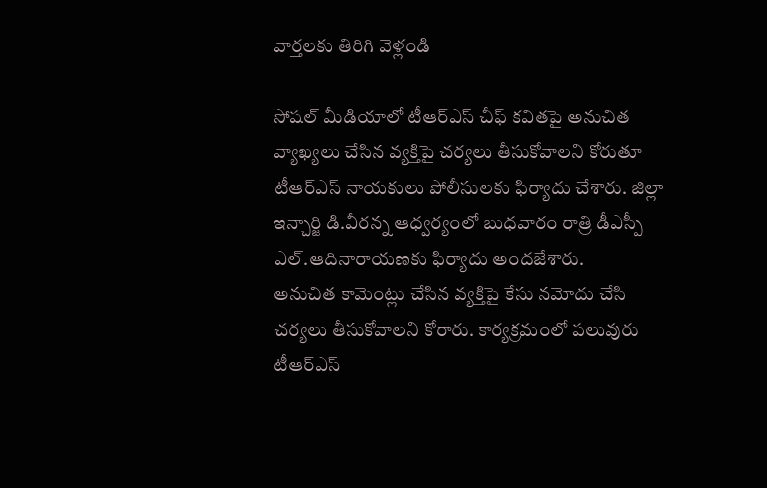వార్తలకు తిరిగి వెళ్లండి

సోషల్ మీడియాలో టీఆర్ఎస్ చీఫ్ కవితపై అనుచిత వ్యాఖ్యలు చేసిన వ్యక్తిపై చర్యలు తీసుకోవాలని కోరుతూ టీఆర్ఎస్ నాయకులు పోలీసులకు ఫిర్యాదు చేశారు. జిల్లా ఇన్చార్జి డి.వీరన్న ఆధ్వర్యంలో బుధవారం రాత్రి డీఎస్పీ ఎల్.ఆదినారాయణకు ఫిర్యాదు అందజేశారు.
అనుచిత కామెంట్లు చేసిన వ్యక్తిపై కేసు నమోదు చేసి చర్యలు తీసుకోవాలని కోరారు. కార్యక్రమంలో పలువురు టీఆర్ఎస్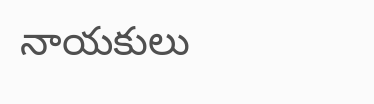నాయకులు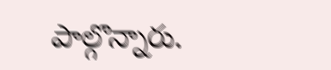పాల్గొన్నారు.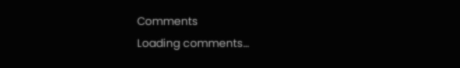Comments
Loading comments...